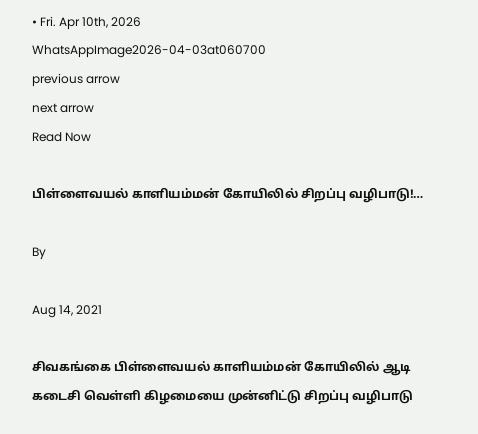• Fri. Apr 10th, 2026
WhatsAppImage2026-04-03at060700
previous arrow
next arrow
Read Now

பிள்ளைவயல் காளியம்மன் கோயிலில் சிறப்பு வழிபாடு!…

By

Aug 14, 2021

சிவகங்கை பிள்ளைவயல் காளியம்மன் கோயிலில் ஆடி கடைசி வெள்ளி கிழமையை முன்னிட்டு சிறப்பு வழிபாடு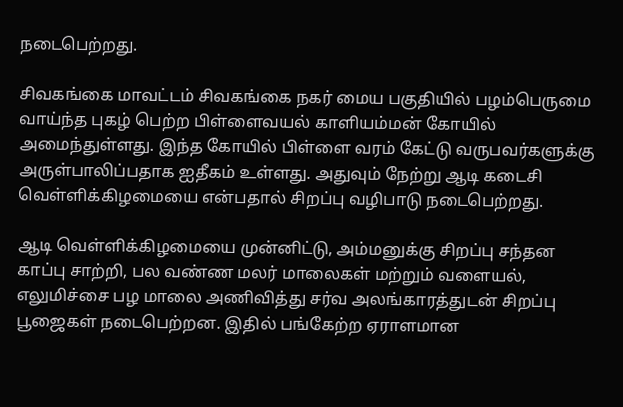நடைபெற்றது.

சிவகங்கை மாவட்டம் சிவகங்கை நகர் மைய பகுதியில் பழம்பெருமை வாய்ந்த புகழ் பெற்ற பிள்ளைவயல் காளியம்மன் கோயில் அமைந்துள்ளது. இந்த கோயில் பிள்ளை வரம் கேட்டு வருபவர்களுக்கு அருள்பாலிப்பதாக ஐதீகம் உள்ளது. அதுவும் நேற்று ஆடி கடைசி வெள்ளிக்கிழமையை என்பதால் சிறப்பு வழிபாடு நடைபெற்றது.

ஆடி வெள்ளிக்கிழமையை முன்னிட்டு, அம்மனுக்கு சிறப்பு சந்தன காப்பு சாற்றி, பல வண்ண மலர் மாலைகள் மற்றும் வளையல், எலுமிச்சை பழ மாலை அணிவித்து சர்வ அலங்காரத்துடன் சிறப்பு பூஜைகள் நடைபெற்றன. இதில் பங்கேற்ற ஏராளமான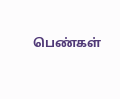பெண்கள்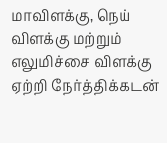மாவிளக்கு, நெய் விளக்கு மற்றும் எலுமிச்சை விளக்கு ஏற்றி நேர்த்திக்கடன்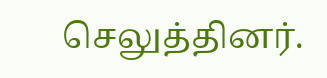செலுத்தினர்.